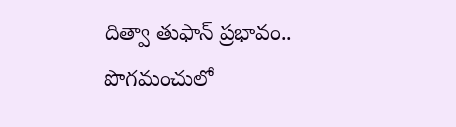దిత్వా తుఫాన్ ప్రభావం.. పొగమంచులో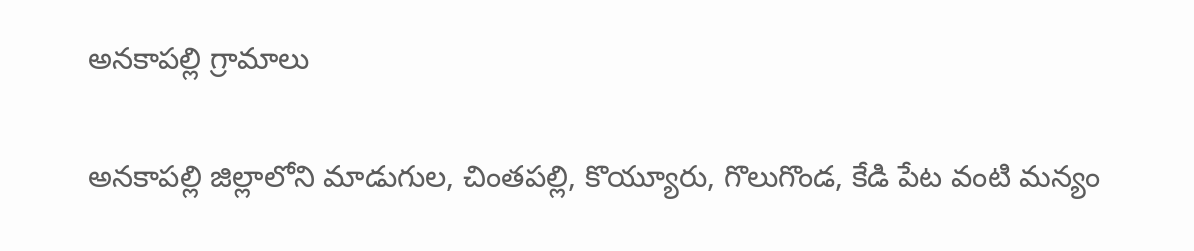అనకాపల్లి గ్రామాలు

అనకాపల్లి జిల్లాలోని మాడుగుల, చింతపల్లి, కొయ్యూరు, గొలుగొండ, కేడి పేట వంటి మన్యం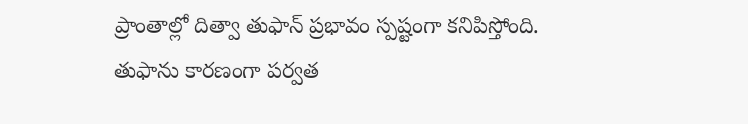ప్రాంతాల్లో దిత్వా తుఫాన్ ప్రభావం స్పష్టంగా కనిపిస్తోంది. తుఫాను కారణంగా పర్వత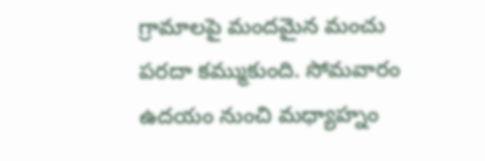గ్రామాలపై మందమైన మంచు పరదా కమ్ముకుంది. సోమవారం ఉదయం నుంచి మధ్యాహ్నం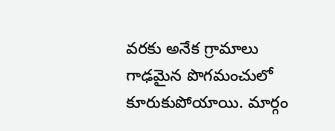వరకు అనేక గ్రామాలు గాఢమైన పొగమంచులో కూరుకుపోయాయి. మార్గం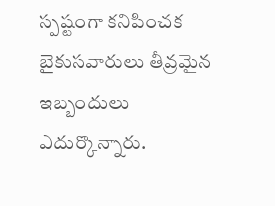స్పష్టంగా కనిపించక బైకుసవారులు తీవ్రమైన ఇబ్బందులు ఎదుర్కొన్నారు.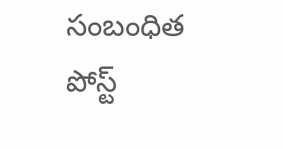సంబంధిత పోస్ట్